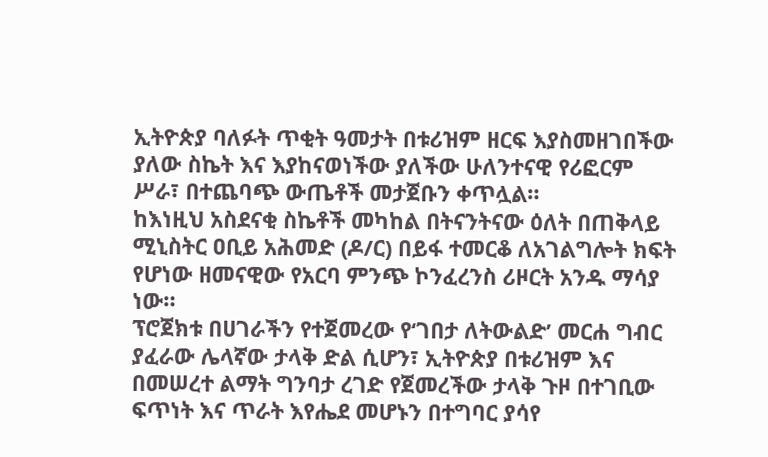ኢትዮጵያ ባለፉት ጥቂት ዓመታት በቱሪዝም ዘርፍ እያስመዘገበችው ያለው ስኬት እና እያከናወነችው ያለችው ሁለንተናዊ የሪፎርም ሥራ፣ በተጨባጭ ውጤቶች መታጀቡን ቀጥሏል።
ከእነዚህ አስደናቂ ስኬቶች መካከል በትናንትናው ዕለት በጠቅላይ ሚኒስትር ዐቢይ አሕመድ (ዶ/ር) በይፋ ተመርቆ ለአገልግሎት ክፍት የሆነው ዘመናዊው የአርባ ምንጭ ኮንፈረንስ ሪዞርት አንዱ ማሳያ ነው።
ፕሮጀክቱ በሀገራችን የተጀመረው የ‘ገበታ ለትውልድ’ መርሐ ግብር ያፈራው ሌላኛው ታላቅ ድል ሲሆን፣ ኢትዮጵያ በቱሪዝም እና በመሠረተ ልማት ግንባታ ረገድ የጀመረችው ታላቅ ጉዞ በተገቢው ፍጥነት እና ጥራት እየሔደ መሆኑን በተግባር ያሳየ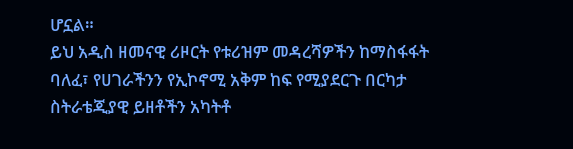ሆኗል።
ይህ አዲስ ዘመናዊ ሪዞርት የቱሪዝም መዳረሻዎችን ከማስፋፋት ባለፈ፣ የሀገራችንን የኢኮኖሚ አቅም ከፍ የሚያደርጉ በርካታ ስትራቴጂያዊ ይዘቶችን አካትቶ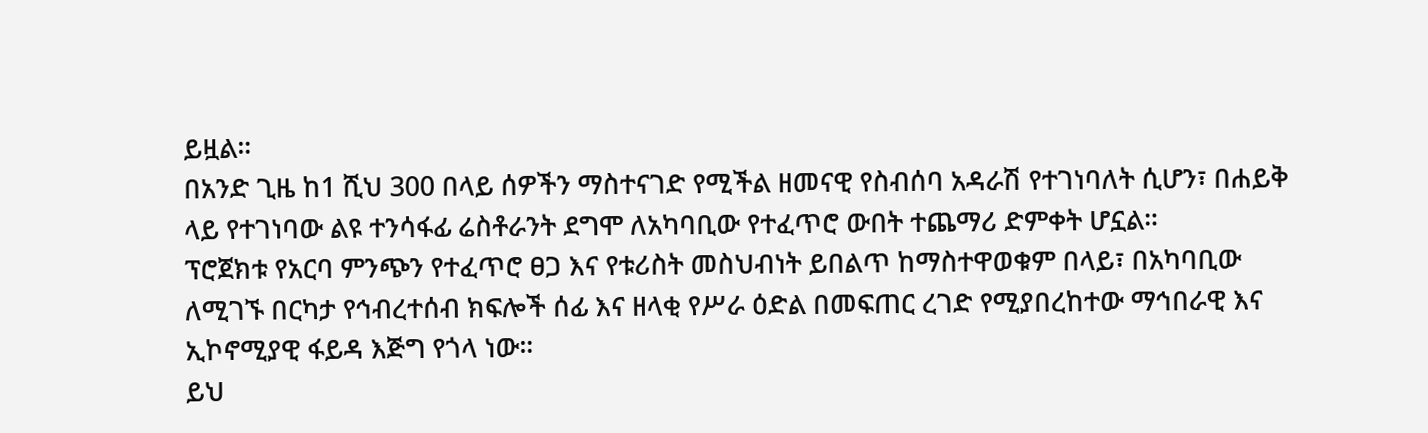ይዟል።
በአንድ ጊዜ ከ1 ሺህ 300 በላይ ሰዎችን ማስተናገድ የሚችል ዘመናዊ የስብሰባ አዳራሽ የተገነባለት ሲሆን፣ በሐይቅ ላይ የተገነባው ልዩ ተንሳፋፊ ሬስቶራንት ደግሞ ለአካባቢው የተፈጥሮ ውበት ተጨማሪ ድምቀት ሆኗል።
ፕሮጀክቱ የአርባ ምንጭን የተፈጥሮ ፀጋ እና የቱሪስት መስህብነት ይበልጥ ከማስተዋወቁም በላይ፣ በአካባቢው ለሚገኙ በርካታ የኅብረተሰብ ክፍሎች ሰፊ እና ዘላቂ የሥራ ዕድል በመፍጠር ረገድ የሚያበረከተው ማኅበራዊ እና ኢኮኖሚያዊ ፋይዳ እጅግ የጎላ ነው።
ይህ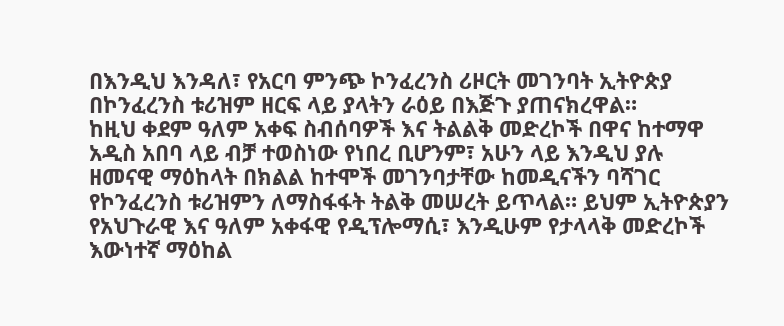በእንዲህ እንዳለ፣ የአርባ ምንጭ ኮንፈረንስ ሪዞርት መገንባት ኢትዮጵያ በኮንፈረንስ ቱሪዝም ዘርፍ ላይ ያላትን ራዕይ በእጅጉ ያጠናክረዋል።
ከዚህ ቀደም ዓለም አቀፍ ስብሰባዎች እና ትልልቅ መድረኮች በዋና ከተማዋ አዲስ አበባ ላይ ብቻ ተወስነው የነበረ ቢሆንም፣ አሁን ላይ እንዲህ ያሉ ዘመናዊ ማዕከላት በክልል ከተሞች መገንባታቸው ከመዲናችን ባሻገር የኮንፈረንስ ቱሪዝምን ለማስፋፋት ትልቅ መሠረት ይጥላል። ይህም ኢትዮጵያን የአህጉራዊ እና ዓለም አቀፋዊ የዲፕሎማሲ፣ እንዲሁም የታላላቅ መድረኮች እውነተኛ ማዕከል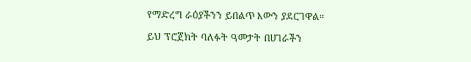የማድረግ ራዕያችንን ይበልጥ እውን ያደርገዋል።
ይህ ፕሮጀክት ባለፉት ዓመታት በሀገራችን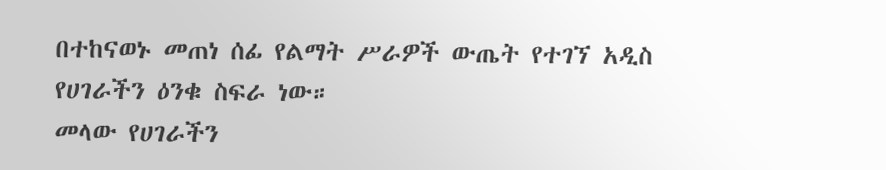በተከናወኑ መጠነ ሰፊ የልማት ሥራዎች ውጤት የተገኘ አዲስ የሀገራችን ዕንቁ ስፍራ ነው።
መላው የሀገራችን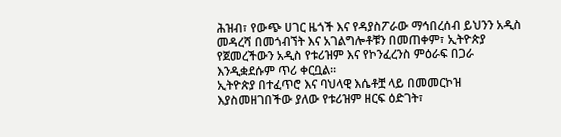ሕዝብ፣ የውጭ ሀገር ዜጎች እና የዳያስፖራው ማኅበረሰብ ይህንን አዲስ መዳረሻ በመጎብኘት እና አገልግሎቶቹን በመጠቀም፣ ኢትዮጵያ የጀመረችውን አዲስ የቱሪዝም እና የኮንፈረንስ ምዕራፍ በጋራ እንዲቋደሱም ጥሪ ቀርቧል።
ኢትዮጵያ በተፈጥሮ እና ባህላዊ እሴቶቿ ላይ በመመርኮዝ እያስመዘገበችው ያለው የቱሪዝም ዘርፍ ዕድገት፣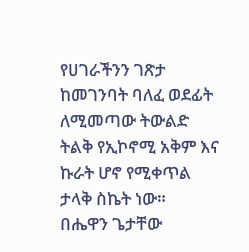የሀገራችንን ገጽታ ከመገንባት ባለፈ ወደፊት ለሚመጣው ትውልድ ትልቅ የኢኮኖሚ አቅም እና ኩራት ሆኖ የሚቀጥል ታላቅ ስኬት ነው።
በሔዋን ጌታቸው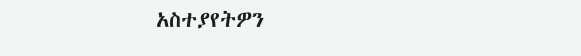አስተያየትዎን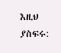እዚህ ያስፍሩ: